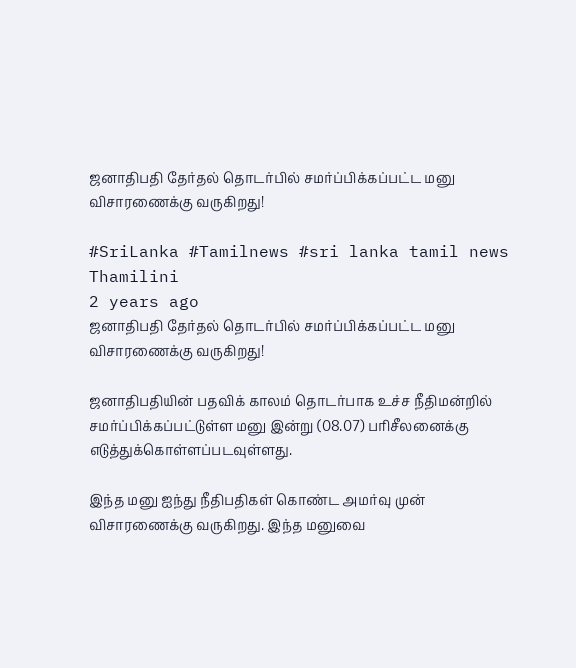ஜனாதிபதி தேர்தல் தொடர்பில் சமர்ப்பிக்கப்பட்ட மனு விசாரணைக்கு வருகிறது!

#SriLanka #Tamilnews #sri lanka tamil news
Thamilini
2 years ago
ஜனாதிபதி தேர்தல் தொடர்பில் சமர்ப்பிக்கப்பட்ட மனு விசாரணைக்கு வருகிறது!

ஜனாதிபதியின் பதவிக் காலம் தொடர்பாக உச்ச நீதிமன்றில் சமர்ப்பிக்கப்பட்டுள்ள மனு இன்று (08.07) பரிசீலனைக்கு எடுத்துக்கொள்ளப்படவுள்ளது.

இந்த மனு ஐந்து நீதிபதிகள் கொண்ட அமர்வு முன் விசாரணைக்கு வருகிறது. இந்த மனுவை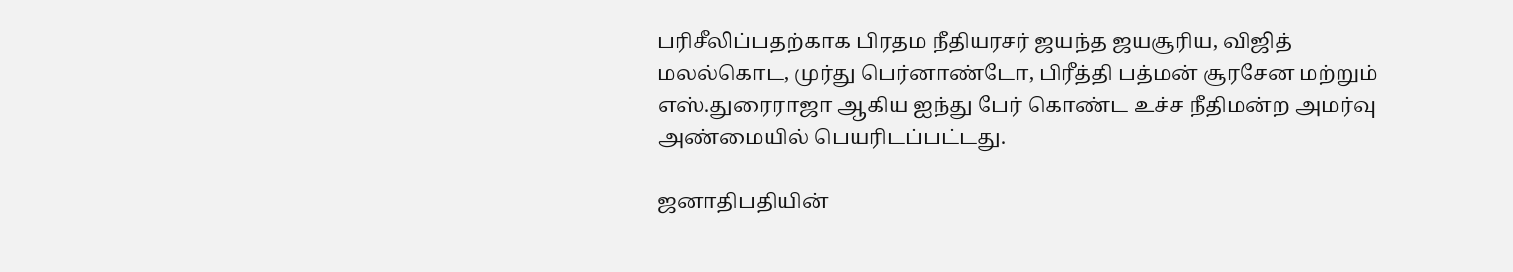பரிசீலிப்பதற்காக பிரதம நீதியரசர் ஜயந்த ஜயசூரிய, விஜித் மலல்கொட, முர்து பெர்னாண்டோ, பிரீத்தி பத்மன் சூரசேன மற்றும் எஸ்.துரைராஜா ஆகிய ஐந்து பேர் கொண்ட உச்ச நீதிமன்ற அமர்வு அண்மையில் பெயரிடப்பட்டது.

ஜனாதிபதியின்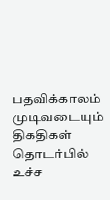பதவிக்காலம் முடிவடையும் திகதிகள் தொடர்பில் உச்ச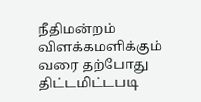நீதிமன்றம் விளக்கமளிக்கும் வரை தற்போது திட்டமிட்டபடி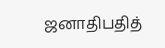ஜனாதிபதித்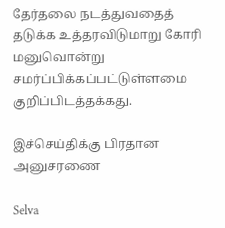தேர்தலை நடத்துவதைத் தடுக்க உத்தரவிடுமாறு கோரி மனுவொன்று சமர்ப்பிக்கப்பட்டுள்ளமை குறிப்பிடத்தக்கது.

இச்செய்திக்கு பிரதான அனுசரணை

Selva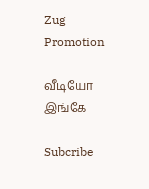Zug Promotion

வீடியோ இங்கே

Subcribe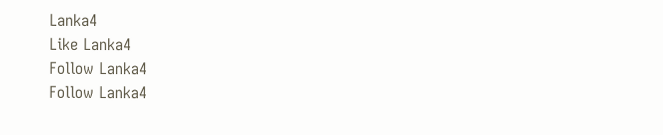Lanka4
Like Lanka4
Follow Lanka4
Follow Lanka4